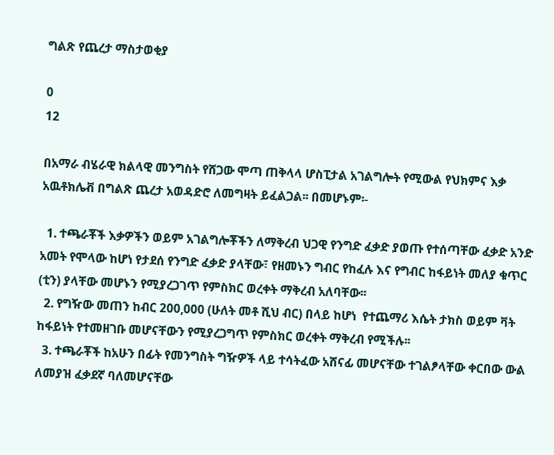ግልጽ የጨረታ ማስታወቂያ

0
12

በአማራ ብሄራዊ ክልላዊ መንግስት የሸጋው ሞጣ ጠቅላላ ሆስፒታል አገልግሎት የሚውል የህክምና እቃ አዉቶክሌቭ በግልጽ ጨረታ አወዳድሮ ለመግዛት ይፈልጋል፡፡ በመሆኑም፡-

  1. ተጫራቾች እቃዎችን ወይም አገልግሎቾችን ለማቅረብ ህጋዊ የንግድ ፈቃድ ያወጡ የተሰጣቸው ፈቃድ አንድ አመት የሞላው ከሆነ የታደሰ የንግድ ፈቃድ ያላቸው፣ የዘመኑን ግብር የከፈሉ እና የግብር ከፋይነት መለያ ቁጥር (ቲን) ያላቸው መሆኑን የሚያረጋገጥ የምስክር ወረቀት ማቅረብ አለባቸው፡፡
  2. የግዥው መጠን ከብር 200,000 (ሁለት መቶ ሺህ ብር) በላይ ከሆነ  የተጨማሪ እሴት ታክስ ወይም ቫት ከፋይነት የተመዘገቡ መሆናቸውን የሚያረጋግጥ የምስክር ወረቀት ማቅረብ የሚችሉ፡፡
  3. ተጫራቾች ከአሁን በፊት የመንግስት ግዥዎች ላይ ተሳትፈው አሸናፊ መሆናቸው ተገልፆላቸው ቀርበው ውል ለመያዝ ፈቃደኛ ባለመሆናቸው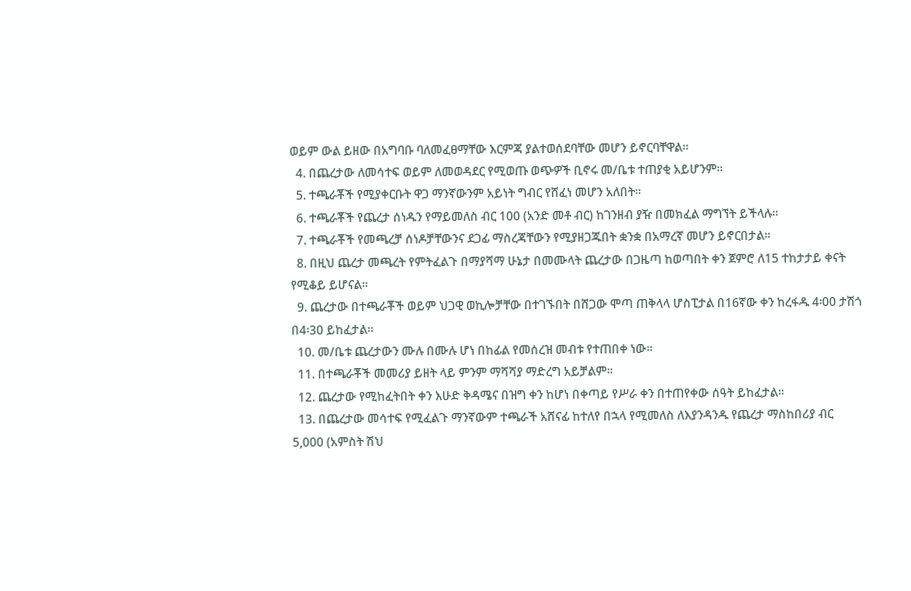ወይም ውል ይዘው በአግባቡ ባለመፈፀማቸው እርምጃ ያልተወሰደባቸው መሆን ይኖርባቸዋል፡፡
  4. በጨረታው ለመሳተፍ ወይም ለመወዳደር የሚወጡ ወጭዎች ቢኖሩ መ/ቤቱ ተጠያቂ አይሆንም፡፡
  5. ተጫራቾች የሚያቀርቡት ዋጋ ማንኛውንም አይነት ግብር የሸፈነ መሆን አለበት፡፡
  6. ተጫራቾች የጨረታ ሰነዱን የማይመለስ ብር 100 (አንድ መቶ ብር) ከገንዘብ ያዥ በመክፈል ማግኘት ይችላሉ፡፡
  7. ተጫራቾች የመጫረቻ ሰነዶቻቸውንና ደጋፊ ማስረጃቸውን የሚያዘጋጁበት ቋንቋ በአማረኛ መሆን ይኖርበታል፡፡
  8. በዚህ ጨረታ መጫረት የምትፈልጉ በማያሻማ ሁኔታ በመሙላት ጨረታው በጋዜጣ ከወጣበት ቀን ጀምሮ ለ15 ተከታታይ ቀናት የሚቆይ ይሆናል፡፡
  9. ጨረታው በተጫራቾች ወይም ህጋዊ ወኪሎቻቸው በተገኙበት በሸጋው ሞጣ ጠቅላላ ሆስፒታል በ16ኛው ቀን ከረፋዱ 4፡00 ታሽጎ በ4፡30 ይከፈታል፡፡
  10. መ/ቤቱ ጨረታውን ሙሉ በሙሉ ሆነ በከፊል የመሰረዝ መብቱ የተጠበቀ ነው፡፡
  11. በተጫራቾች መመሪያ ይዘት ላይ ምንም ማሻሻያ ማድረግ አይቻልም፡፡
  12. ጨረታው የሚከፈትበት ቀን እሁድ ቅዳሜና በዝግ ቀን ከሆነ በቀጣይ የሥራ ቀን በተጠየቀው ሰዓት ይከፈታል፡፡
  13. በጨረታው መሳተፍ የሚፈልጉ ማንኛውም ተጫራች አሸናፊ ከተለየ በኋላ የሚመለስ ለእያንዳንዱ የጨረታ ማስከበሪያ ብር 5,000 (አምስት ሽህ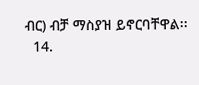ብር) ብቻ ማስያዝ ይኖርባቸዋል፡፡
  14.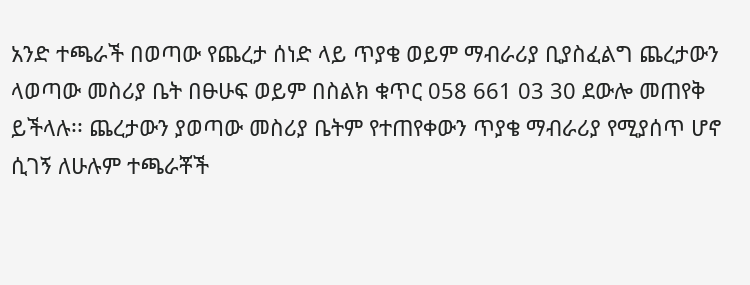አንድ ተጫራች በወጣው የጨረታ ሰነድ ላይ ጥያቄ ወይም ማብራሪያ ቢያስፈልግ ጨረታውን ላወጣው መስሪያ ቤት በፁሁፍ ወይም በስልክ ቁጥር 058 661 03 30 ደውሎ መጠየቅ ይችላሉ፡፡ ጨረታውን ያወጣው መስሪያ ቤትም የተጠየቀውን ጥያቄ ማብራሪያ የሚያሰጥ ሆኖ ሲገኝ ለሁሉም ተጫራቾች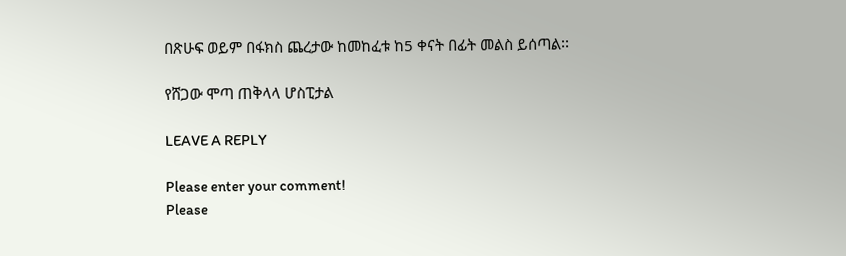በጽሁፍ ወይም በፋክስ ጨረታው ከመከፈቱ ከ5 ቀናት በፊት መልስ ይሰጣል፡፡

የሸጋው ሞጣ ጠቅላላ ሆስፒታል

LEAVE A REPLY

Please enter your comment!
Please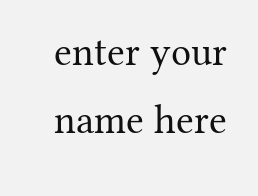enter your name here